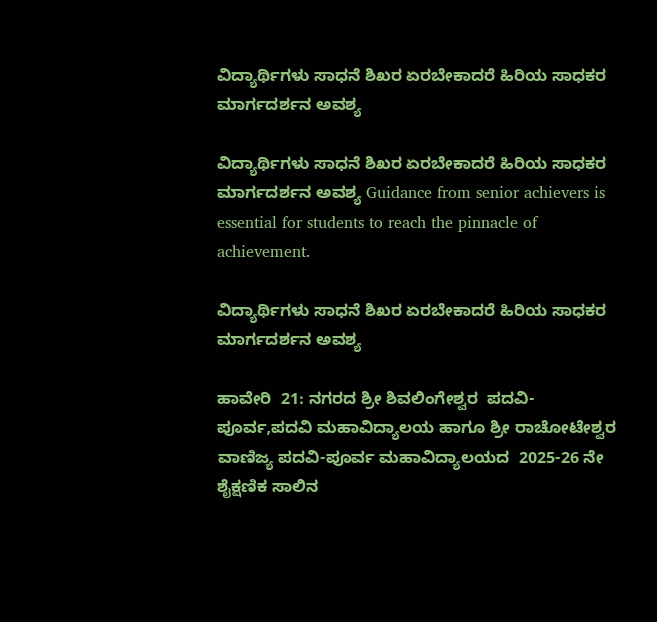ವಿದ್ಯಾರ್ಥಿಗಳು ಸಾಧನೆ ಶಿಖರ ಏರಬೇಕಾದರೆ ಹಿರಿಯ ಸಾಧಕರ ಮಾರ್ಗದರ್ಶನ ಅವಶ್ಯ

ವಿದ್ಯಾರ್ಥಿಗಳು ಸಾಧನೆ ಶಿಖರ ಏರಬೇಕಾದರೆ ಹಿರಿಯ ಸಾಧಕರ ಮಾರ್ಗದರ್ಶನ ಅವಶ್ಯ Guidance from senior achievers is essential for students to reach the pinnacle of achievement.

ವಿದ್ಯಾರ್ಥಿಗಳು ಸಾಧನೆ ಶಿಖರ ಏರಬೇಕಾದರೆ ಹಿರಿಯ ಸಾಧಕರ ಮಾರ್ಗದರ್ಶನ ಅವಶ್ಯ

ಹಾವೇರಿ  21: ನಗರದ ಶ್ರೀ ಶಿವಲಿಂಗೇಶ್ವರ  ಪದವಿ-ಪೂರ್ವ,ಪದವಿ ಮಹಾವಿದ್ಯಾಲಯ ಹಾಗೂ ಶ್ರೀ ರಾಚೋಟೇಶ್ವರ ವಾಣಿಜ್ಯ ಪದವಿ-ಪೂರ್ವ ಮಹಾವಿದ್ಯಾಲಯದ  2025-26 ನೇ ಶೈಕ್ಷಣಿಕ ಸಾಲಿನ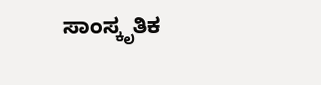ಸಾಂಸ್ಕೃತಿಕ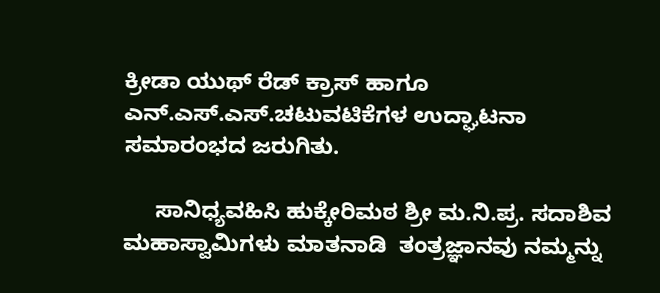ಕ್ರೀಡಾ ಯುಥ್ ರೆಡ್ ಕ್ರಾಸ್ ಹಾಗೂ ಎನ್‌.ಎಸ್‌.ಎಸ್‌.ಚಟುವಟಿಕೆಗಳ ಉದ್ಘಾಟನಾ ಸಮಾರಂಭದ ಜರುಗಿತು.

     ಸಾನಿಧ್ಯವಹಿಸಿ ಹುಕ್ಕೇರಿಮಠ ಶ್ರೀ ಮ.ನಿ.ಪ್ರ. ಸದಾಶಿವ ಮಹಾಸ್ವಾಮಿಗಳು ಮಾತನಾಡಿ  ತಂತ್ರಜ್ಞಾನವು ನಮ್ಮನ್ನು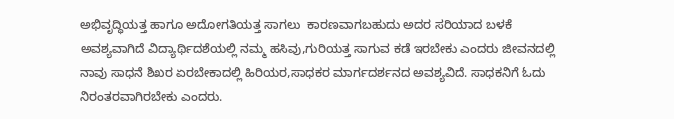ಅಭಿವೃದ್ಧಿಯತ್ತ ಹಾಗೂ ಅದೋಗತಿಯತ್ತ ಸಾಗಲು  ಕಾರಣವಾಗಬಹುದು ಅದರ ಸರಿಯಾದ ಬಳಕೆ ಅವಶ್ಯವಾಗಿದೆ ವಿದ್ಯಾರ್ಥಿದಶೆಯಲ್ಲಿ ನಮ್ಮ ಹಸಿವು,ಗುರಿಯತ್ತ ಸಾಗುವ ಕಡೆ ಇರಬೇಕು ಎಂದರು ಜೀವನದಲ್ಲಿ ನಾವು ಸಾಧನೆ ಶಿಖರ ಏರಬೇಕಾದಲ್ಲಿ ಹಿರಿಯರ,ಸಾಧಕರ ಮಾರ್ಗದರ್ಶನದ ಅವಶ್ಯವಿದೆ. ಸಾಧಕನಿಗೆ ಓದು ನಿರಂತರವಾಗಿರಬೇಕು ಎಂದರು.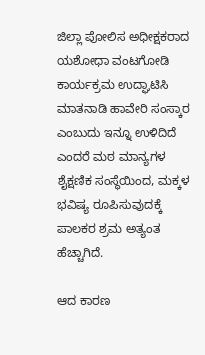ಜಿಲ್ಲಾ ಪೋಲಿಸ ಅಧೀಕ್ಷಕರಾದ   ಯಶೋಧಾ ವಂಟಗೋಡಿ ಕಾರ್ಯಕ್ರಮ ಉದ್ಘಾಟಿಸಿ ಮಾತನಾಡಿ ಹಾವೇರಿ ಸಂಸ್ಕಾರ ಎಂಬುದು ಇನ್ನೂ ಉಳಿದಿದೆ ಎಂದರೆ ಮಠ ಮಾನ್ಯಗಳ ಶೈಕ್ಷಣಿಕ ಸಂಸ್ಥೆಯಿಂದ, ಮಕ್ಕಳ ಭವಿಷ್ಯ ರೂಪಿಸುವುದಕ್ಕೆ ಪಾಲಕರ ಶ್ರಮ ಅತ್ಯಂತ ಹೆಚ್ಚಾಗಿದೆ.

ಆದ ಕಾರಣ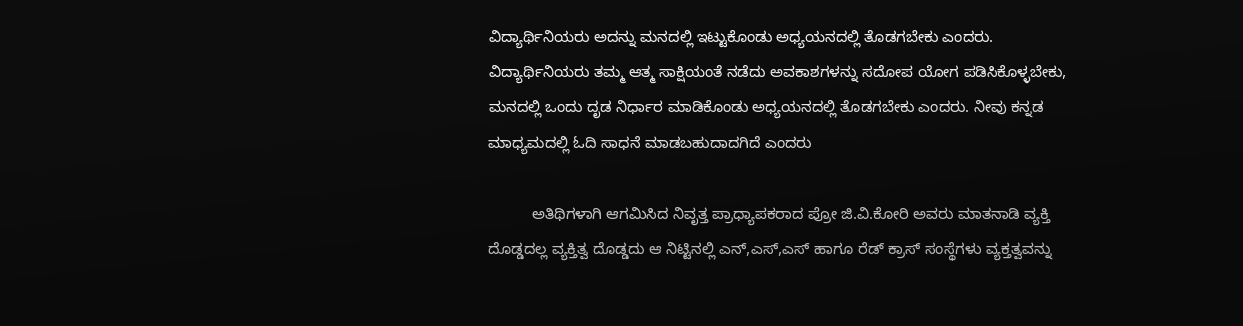ವಿದ್ಯಾರ್ಥಿನಿಯರು ಅದನ್ನು ಮನದಲ್ಲಿ ಇಟ್ಟುಕೊಂಡು ಅಧ್ಯಯನದಲ್ಲಿ ತೊಡಗಬೇಕು ಎಂದರು.  ವಿದ್ಯಾರ್ಥಿನಿಯರು ತಮ್ಮ ಆತ್ಮ ಸಾಕ್ಷಿಯಂತೆ ನಡೆದು ಅವಕಾಶಗಳನ್ನು ಸದೋಪ ಯೋಗ ಪಡಿಸಿಕೊಳ್ಳಬೇಕು, ಮನದಲ್ಲಿ ಒಂದು ದೃಡ ನಿರ್ಧಾರ ಮಾಡಿಕೊಂಡು ಅಧ್ಯಯನದಲ್ಲಿ ತೊಡಗಬೇಕು ಎಂದರು. ನೀವು ಕನ್ನಡ ಮಾಧ್ಯಮದಲ್ಲಿ ಓದಿ ಸಾಧನೆ ಮಾಡಬಹುದಾದಗಿದೆ ಎಂದರು

          ಅತಿಥಿಗಳಾಗಿ ಆಗಮಿಸಿದ ನಿವೃತ್ತ ಪ್ರಾಧ್ಯಾಪಕರಾದ ಪ್ರೋ ಜಿ.ವಿ.ಕೋರಿ ಅವರು ಮಾತನಾಡಿ ವ್ಯಕ್ತಿ ದೊಡ್ಡದಲ್ಲ ವ್ಯಕ್ತಿತ್ವ ದೊಡ್ಡದು ಆ ನಿಟ್ಟಿನಲ್ಲಿ ಎನ್,ಎಸ್,ಎಸ್ ಹಾಗೂ ರೆಡ್ ಕ್ರಾಸ್ ಸಂಸ್ಥೆಗಳು ವ್ಯಕ್ತತ್ವವನ್ನು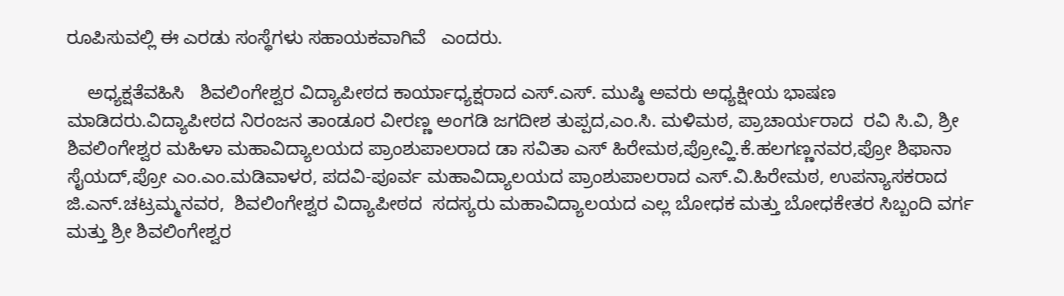ರೂಪಿಸುವಲ್ಲಿ ಈ ಎರಡು ಸಂಸ್ಥೆಗಳು ಸಹಾಯಕವಾಗಿವೆ   ಎಂದರು.

    ಅಧ್ಯಕ್ಷತೆವಹಿಸಿ   ಶಿವಲಿಂಗೇಶ್ವರ ವಿದ್ಯಾಪೀಠದ ಕಾರ್ಯಾಧ್ಯಕ್ಷರಾದ ಎಸ್‌.ಎಸ್‌. ಮುಷ್ಠಿ ಅವರು ಅಧ್ಯಕ್ಷೀಯ ಭಾಷಣ ಮಾಡಿದರು.ವಿದ್ಯಾಪೀಠದ ನಿರಂಜನ ತಾಂಡೂರ ವೀರಣ್ಣ ಅಂಗಡಿ ಜಗದೀಶ ತುಪ್ಪದ,ಎಂ.ಸಿ. ಮಳಿಮಠ, ಪ್ರಾಚಾರ್ಯರಾದ  ರವಿ ಸಿ.ವಿ, ಶ್ರೀ ಶಿವಲಿಂಗೇಶ್ವರ ಮಹಿಳಾ ಮಹಾವಿದ್ಯಾಲಯದ ಪ್ರಾಂಶುಪಾಲರಾದ ಡಾ ಸವಿತಾ ಎಸ್ ಹಿರೇಮಠ,ಪ್ರೋವ್ಹಿ.ಕೆ.ಹಲಗಣ್ಣನವರ,ಪ್ರೋ ಶಿಫಾನಾ ಸೈಯದ್,ಪ್ರೋ ಎಂ.ಎಂ.ಮಡಿವಾಳರ, ಪದವಿ-ಪೂರ್ವ ಮಹಾವಿದ್ಯಾಲಯದ ಪ್ರಾಂಶುಪಾಲರಾದ ಎಸ್‌.ವಿ.ಹಿರೇಮಠ, ಉಪನ್ಯಾಸಕರಾದ ಜಿ.ಎನ್‌.ಚಟ್ರಮ್ಮನವರ,  ಶಿವಲಿಂಗೇಶ್ವರ ವಿದ್ಯಾಪೀಠದ  ಸದಸ್ಯರು ಮಹಾವಿದ್ಯಾಲಯದ ಎಲ್ಲ ಬೋಧಕ ಮತ್ತು ಬೋಧಕೇತರ ಸಿಬ್ಬಂದಿ ವರ್ಗ ಮತ್ತು ಶ್ರೀ ಶಿವಲಿಂಗೇಶ್ವರ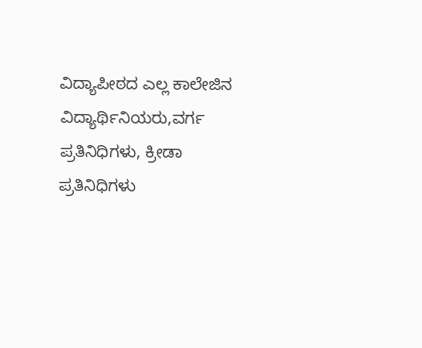ವಿದ್ಯಾಪೀಠದ ಎಲ್ಲ ಕಾಲೇಜಿನ ವಿದ್ಯಾರ್ಥಿನಿಯರು,ವರ್ಗ ಪ್ರತಿನಿಧಿಗಳು, ಕ್ರೀಡಾ ಪ್ರತಿನಿಧಿಗಳು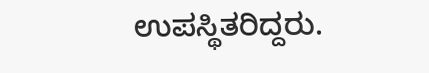ಉಪಸ್ಥಿತರಿದ್ದರು.